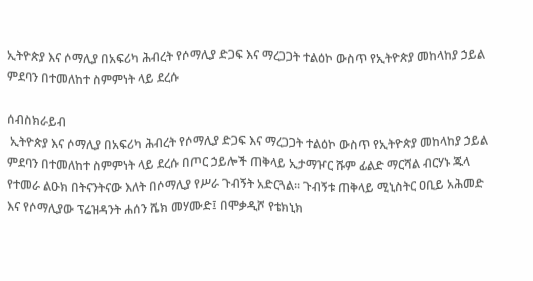ኢትዮጵያ እና ሶማሊያ በአፍሪካ ሕብረት የሶማሊያ ድጋፍ እና ማረጋጋት ተልዕኮ ውስጥ የኢትዮጵያ መከላከያ ኃይል ምደባን በተመለከተ ስምምነት ላይ ደረሱ

ሰብስክራይብ
 ኢትዮጵያ እና ሶማሊያ በአፍሪካ ሕብረት የሶማሊያ ድጋፍ እና ማረጋጋት ተልዕኮ ውስጥ የኢትዮጵያ መከላከያ ኃይል ምደባን በተመለከተ ስምምነት ላይ ደረሱ በጦር ኃይሎች ጠቅላይ ኢታማዦር ሹም ፊልድ ማርሻል ብርሃኑ ጁላ የተመራ ልዑክ በትናንትናው እለት በሶማሊያ የሥራ ጉብኝት አድርጓል፡፡ ጉብኝቱ ጠቅላይ ሚኒስትር ዐቢይ አሕመድ እና የሶማሊያው ፕሬዝዳንት ሐሰን ሼክ መሃሙድ፤ በሞቃዲሾ የቴክኒክ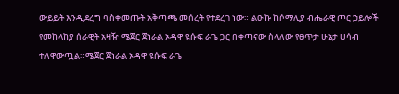ውይይት እንዲደረግ ባስቀመጡት አቅጣጫ መሰረት የተደረገ ነው። ልዑኩ ከሶማሊያ ብሔራዊ ጦር ኃይሎች የመከላከያ ሰራዊት አዛዥ ሜጀር ጀነራል ኦዳዋ ዩሱፍ ራጌ ጋር በቀጣናው ስላለው የፀጥታ ሁኔታ ሀሳብ ተለዋውጧል።ሜጀር ጀነራል ኦዳዋ ዩሱፍ ራጌ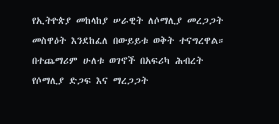የኢትዮጵያ መከላከያ ሠራዊት ለሶማሊያ መረጋጋት መስዋዕት እንደከፈለ በውይይቱ ወቅት ተናግረዋል። በተጨማሪም ሁለቱ ወገኖች በአፍሪካ ሕብረት የሶማሊያ ድጋፍ እና ማረጋጋት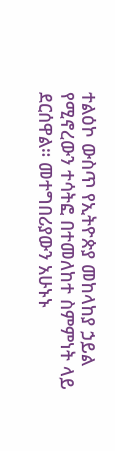ተልዕኮ ውስጥ የኢትዮጵያ መከላከያ ኃይል የሚኖረውን ተሳትፎ በተመለከተ ስምምነት ላይ ደርሰዋል። መተግበሪያውን አሁኑኑ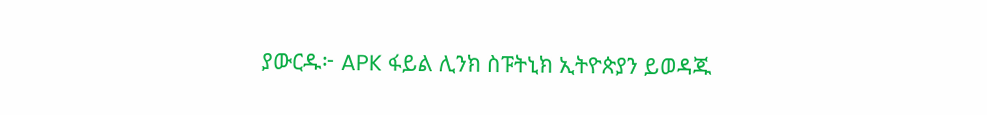ያውርዱ፦ APK ፋይል ሊንክ ስፑትኒክ ኢትዮጵያን ይወዳጁ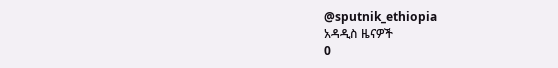@sputnik_ethiopia
አዳዲስ ዜናዎች
0